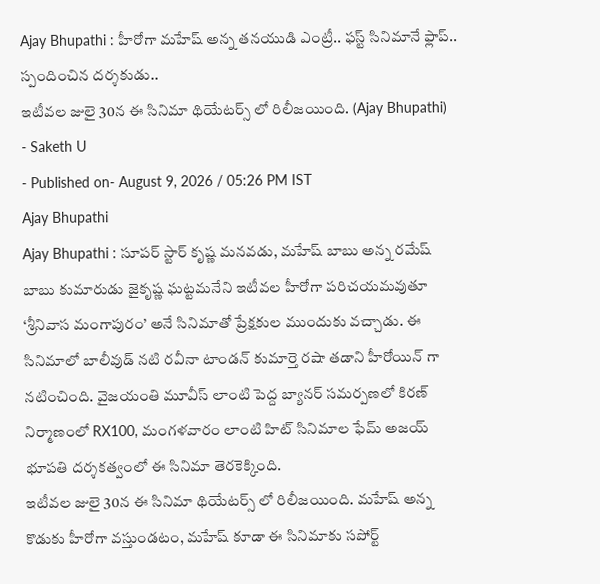Ajay Bhupathi : హీరోగా మహేష్ అన్న తనయుడి ఎంట్రీ.. ఫస్ట్ సినిమానే ఫ్లాప్.. స్పందించిన దర్శకుడు..
ఇటీవల జులై 30న ఈ సినిమా థియేటర్స్ లో రిలీజయింది. (Ajay Bhupathi)
- Saketh U
- Published on- August 9, 2026 / 05:26 PM IST
Ajay Bhupathi
Ajay Bhupathi : సూపర్ స్టార్ కృష్ణ మనవడు, మహేష్ బాబు అన్న రమేష్ బాబు కుమారుడు జైకృష్ణ ఘట్టమనేని ఇటీవల హీరోగా పరిచయమవుతూ ‘శ్రీనివాస మంగాపురం’ అనే సినిమాతో ప్రేక్షకుల ముందుకు వచ్చాడు. ఈ సినిమాలో బాలీవుడ్ నటి రవీనా టాండన్ కుమార్తె రషా తడాని హీరోయిన్ గా నటించింది. వైజయంతి మూవీస్ లాంటి పెద్ద బ్యానర్ సమర్పణలో కిరణ్ నిర్మాణంలో RX100, మంగళవారం లాంటి హిట్ సినిమాల ఫేమ్ అజయ్ భూపతి దర్శకత్వంలో ఈ సినిమా తెరకెక్కింది.
ఇటీవల జులై 30న ఈ సినిమా థియేటర్స్ లో రిలీజయింది. మహేష్ అన్న కొడుకు హీరోగా వస్తుండటం, మహేష్ కూడా ఈ సినిమాకు సపోర్ట్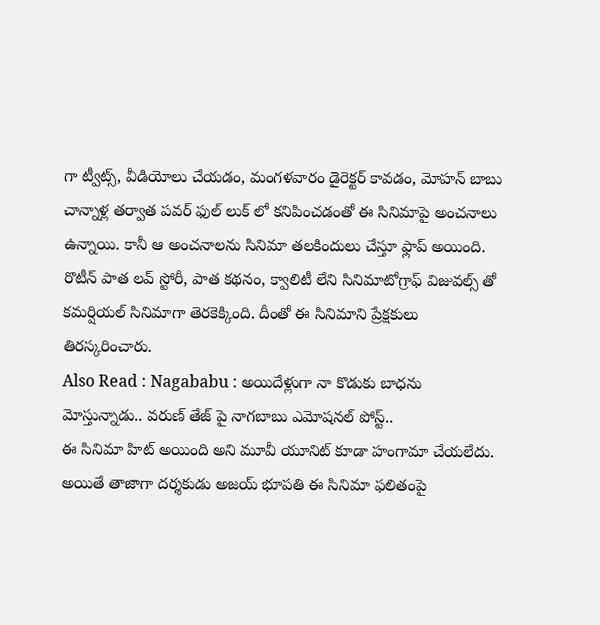గా ట్వీట్స్, వీడియోలు చేయడం, మంగళవారం డైరెక్టర్ కావడం, మోహన్ బాబు చాన్నాళ్ల తర్వాత పవర్ ఫుల్ లుక్ లో కనిపించడంతో ఈ సినిమాపై అంచనాలు ఉన్నాయి. కానీ ఆ అంచనాలను సినిమా తలకిందులు చేస్తూ ఫ్లాప్ అయింది. రొటీన్ పాత లవ్ స్టోరీ, పాత కథనం, క్వాలిటీ లేని సినిమాటోగ్రాఫ్ విజువల్స్ తో కమర్షియల్ సినిమాగా తెరకెక్కింది. దీంతో ఈ సినిమాని ప్రేక్షకులు తిరస్కరించారు.
Also Read : Nagababu : అయిదేళ్లుగా నా కొడుకు బాధను మోస్తున్నాడు.. వరుణ్ తేజ్ పై నాగబాబు ఎమోషనల్ పోస్ట్..
ఈ సినిమా హిట్ అయింది అని మూవీ యూనిట్ కూడా హంగామా చేయలేదు. అయితే తాజాగా దర్శకుడు అజయ్ భూపతి ఈ సినిమా ఫలితంపై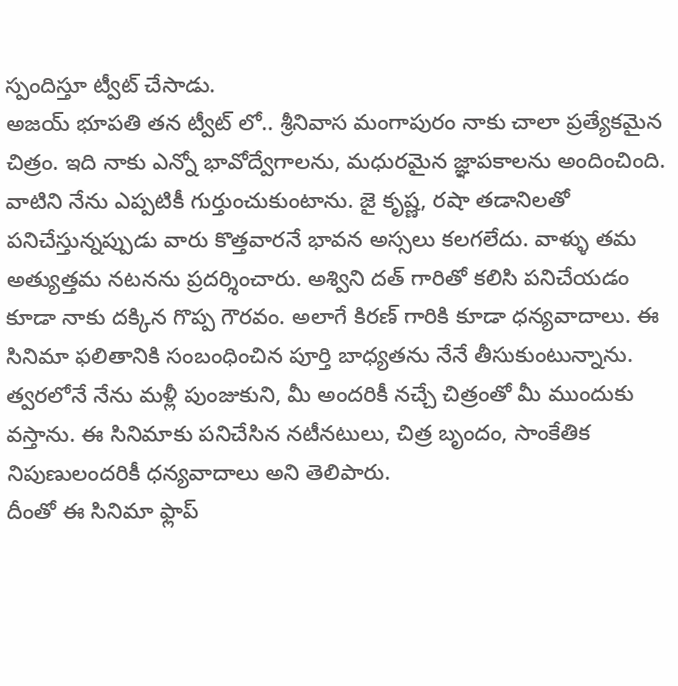స్పందిస్తూ ట్వీట్ చేసాడు.
అజయ్ భూపతి తన ట్వీట్ లో.. శ్రీనివాస మంగాపురం నాకు చాలా ప్రత్యేకమైన చిత్రం. ఇది నాకు ఎన్నో భావోద్వేగాలను, మధురమైన జ్ఞాపకాలను అందించింది. వాటిని నేను ఎప్పటికీ గుర్తుంచుకుంటాను. జై కృష్ణ, రషా తడానిలతో పనిచేస్తున్నప్పుడు వారు కొత్తవారనే భావన అస్సలు కలగలేదు. వాళ్ళు తమ అత్యుత్తమ నటనను ప్రదర్శించారు. అశ్విని దత్ గారితో కలిసి పనిచేయడం కూడా నాకు దక్కిన గొప్ప గౌరవం. అలాగే కిరణ్ గారికి కూడా ధన్యవాదాలు. ఈ సినిమా ఫలితానికి సంబంధించిన పూర్తి బాధ్యతను నేనే తీసుకుంటున్నాను. త్వరలోనే నేను మళ్లీ పుంజుకుని, మీ అందరికీ నచ్చే చిత్రంతో మీ ముందుకు వస్తాను. ఈ సినిమాకు పనిచేసిన నటీనటులు, చిత్ర బృందం, సాంకేతిక నిపుణులందరికీ ధన్యవాదాలు అని తెలిపారు.
దీంతో ఈ సినిమా ఫ్లాప్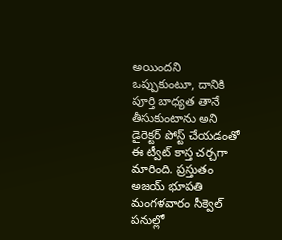అయిందని ఒప్పుకుంటూ, దానికి పూర్తి బాధ్యత తానే తీసుకుంటాను అని డైరెక్టర్ పోస్ట్ చేయడంతో ఈ ట్వీట్ కాస్త చర్చగా మారింది. ప్రస్తుతం అజయ్ భూపతి మంగళవారం సీక్వెల్ పనుల్లో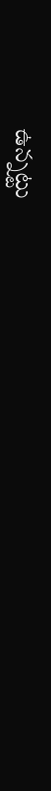ఉన్నట్టు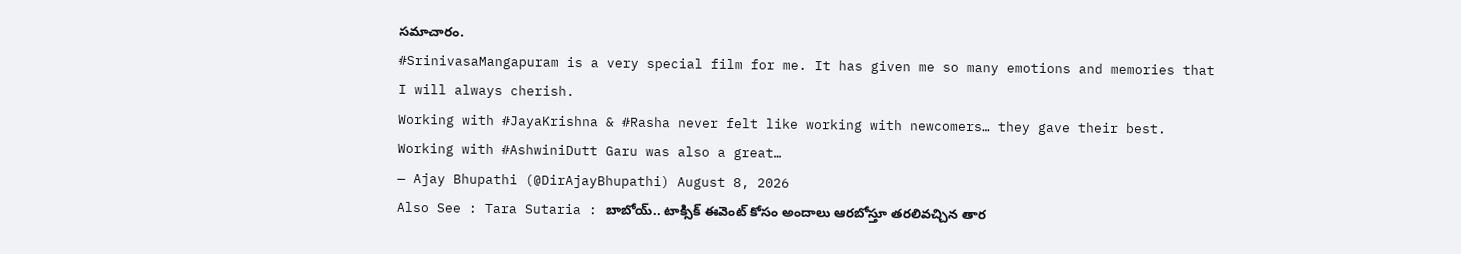సమాచారం.
#SrinivasaMangapuram is a very special film for me. It has given me so many emotions and memories that I will always cherish.
Working with #JayaKrishna & #Rasha never felt like working with newcomers… they gave their best. Working with #AshwiniDutt Garu was also a great…
— Ajay Bhupathi (@DirAjayBhupathi) August 8, 2026
Also See : Tara Sutaria : బాబోయ్.. టాక్సిక్ ఈవెంట్ కోసం అందాలు ఆరబోస్తూ తరలివచ్చిన తార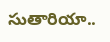సుతారియా..